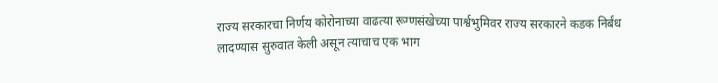राज्य सरकारचा निर्णय कोरोनाच्या वाढत्या रूग्णसंखेच्या पार्श्वभुमिवर राज्य सरकारने कडक निर्बंध लादण्यास सुरुवात केली असून त्याचाच एक भाग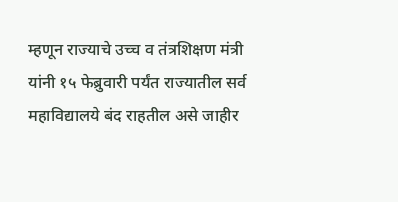म्हणून राज्याचे उच्च व तंत्रशिक्षण मंत्री यांनी १५ फेब्रुवारी पर्यंत राज्यातील सर्व महाविद्यालये बंद राहतील असे जाहीर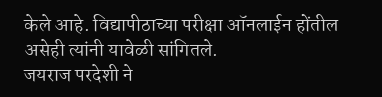केले आहे. विद्यापीठाच्या परीक्षा ऑनलाईन होंतील असेही त्यांनी यावेळी सांगितले.
जयराज परदेशी ने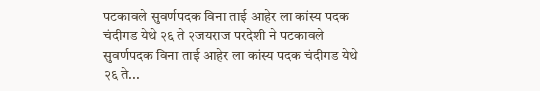पटकावले सुवर्णपदक विना ताई आहेर ला कांस्य पदक
चंदीगड येथे २६ ते २जयराज परदेशी ने पटकावले सुवर्णपदक विना ताई आहेर ला कांस्य पदक चंदीगड येथे २६ ते...